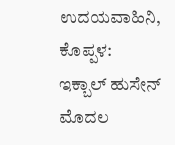ಉದಯವಾಹಿನಿ, ಕೊಪ್ಪಳ: ಇಕ್ಬಾಲ್ ಹುಸೇನ್ ಮೊದಲ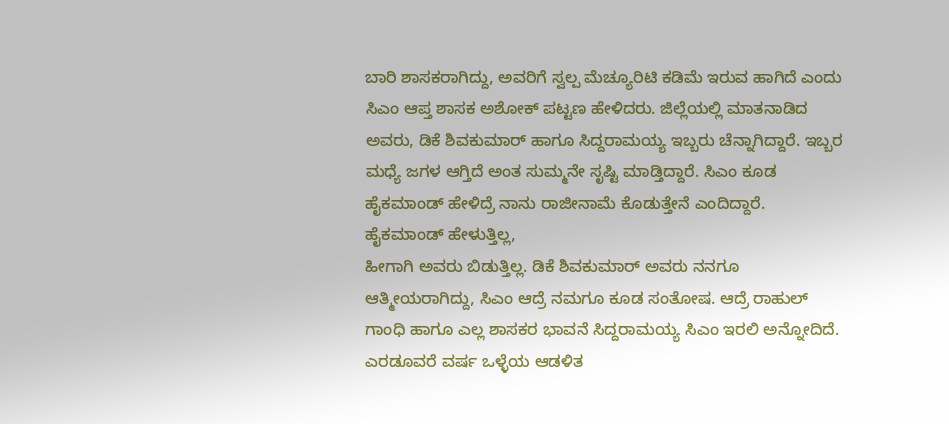ಬಾರಿ ಶಾಸಕರಾಗಿದ್ದು, ಅವರಿಗೆ ಸ್ವಲ್ಪ ಮೆಚ್ಯೂರಿಟಿ ಕಡಿಮೆ ಇರುವ ಹಾಗಿದೆ ಎಂದು ಸಿಎಂ ಆಪ್ತ ಶಾಸಕ ಅಶೋಕ್ ಪಟ್ಟಣ ಹೇಳಿದರು. ಜಿಲ್ಲೆಯಲ್ಲಿ ಮಾತನಾಡಿದ ಅವರು, ಡಿಕೆ ಶಿವಕುಮಾರ್ ಹಾಗೂ ಸಿದ್ದರಾಮಯ್ಯ ಇಬ್ಬರು ಚೆನ್ನಾಗಿದ್ದಾರೆ. ಇಬ್ಬರ ಮಧ್ಯೆ ಜಗಳ ಆಗ್ತಿದೆ ಅಂತ ಸುಮ್ಮನೇ ಸೃಷ್ಟಿ ಮಾಡ್ತಿದ್ದಾರೆ. ಸಿಎಂ ಕೂಡ ಹೈಕಮಾಂಡ್ ಹೇಳಿದ್ರೆ ನಾನು ರಾಜೀನಾಮೆ ಕೊಡುತ್ತೇನೆ ಎಂದಿದ್ದಾರೆ. ಹೈಕಮಾಂಡ್ ಹೇಳುತ್ತಿಲ್ಲ,
ಹೀಗಾಗಿ ಅವರು ಬಿಡುತ್ತಿಲ್ಲ. ಡಿಕೆ ಶಿವಕುಮಾರ್ ಅವರು ನನಗೂ ಆತ್ಮೀಯರಾಗಿದ್ದು, ಸಿಎಂ ಆದ್ರೆ ನಮಗೂ ಕೂಡ ಸಂತೋಷ. ಆದ್ರೆ ರಾಹುಲ್ ಗಾಂಧಿ ಹಾಗೂ ಎಲ್ಲ ಶಾಸಕರ ಭಾವನೆ ಸಿದ್ದರಾಮಯ್ಯ ಸಿಎಂ ಇರಲಿ ಅನ್ನೋದಿದೆ. ಎರಡೂವರೆ ವರ್ಷ ಒಳ್ಳೆಯ ಆಡಳಿತ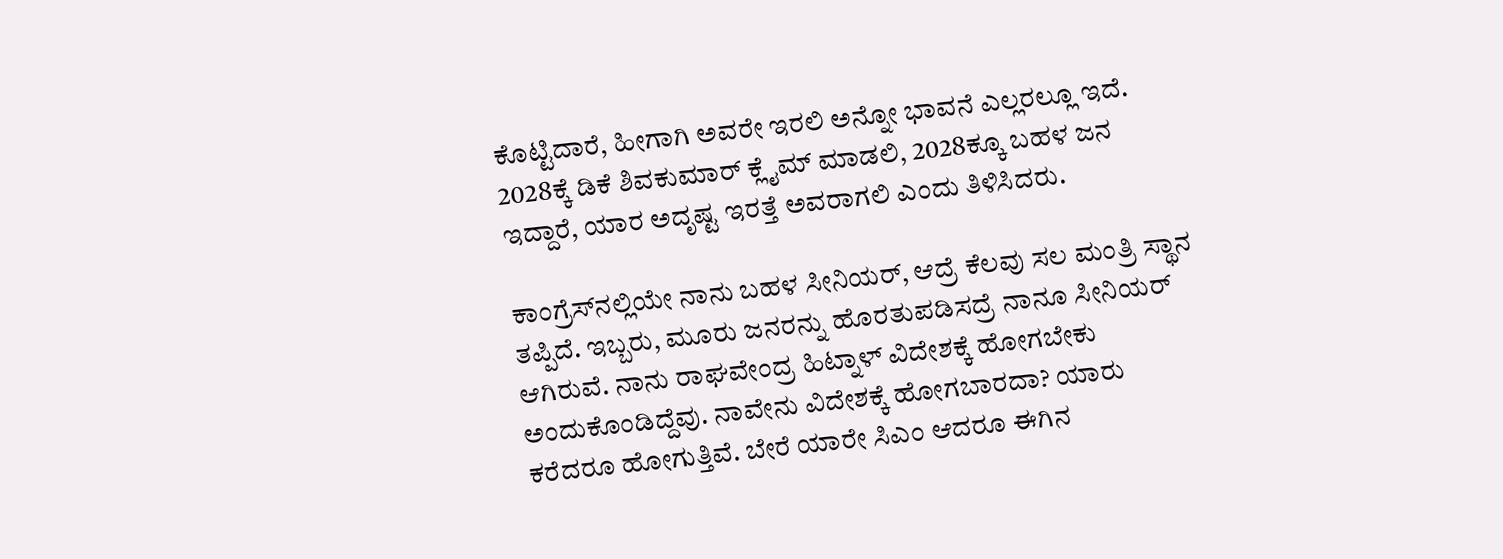ಕೊಟ್ಟಿದಾರೆ, ಹೀಗಾಗಿ ಅವರೇ ಇರಲಿ ಅನ್ನೋ ಭಾವನೆ ಎಲ್ಲರಲ್ಲೂ ಇದೆ. 2028ಕ್ಕೆ ಡಿಕೆ ಶಿವಕುಮಾರ್ ಕ್ಲೈಮ್‌ ಮಾಡಲಿ, 2028ಕ್ಕೂ ಬಹಳ ಜನ ಇದ್ದಾರೆ, ಯಾರ ಅದೃಷ್ಟ ಇರತ್ತೆ ಅವರಾಗಲಿ ಎಂದು ತಿಳಿಸಿದರು.

ಕಾಂಗ್ರೆಸ್‌ನಲ್ಲಿಯೇ ನಾನು ಬಹಳ ಸೀನಿಯರ್, ಆದ್ರೆ ಕೆಲವು ಸಲ ಮಂತ್ರಿ ಸ್ಥಾನ ತಪ್ಪಿದೆ. ಇಬ್ಬರು, ಮೂರು ಜನರನ್ನು ಹೊರತುಪಡಿಸದ್ರೆ ನಾನೂ ಸೀನಿಯರ್ ಆಗಿರುವೆ. ನಾನು ರಾಘವೇಂದ್ರ ಹಿಟ್ನಾಳ್ ವಿದೇಶಕ್ಕೆ ಹೋಗಬೇಕು ಅಂದುಕೊಂಡಿದ್ದೆವು. ನಾವೇನು ವಿದೇಶಕ್ಕೆ ಹೋಗಬಾರದಾ? ಯಾರು ಕರೆದರೂ ಹೋಗುತ್ತಿವೆ. ಬೇರೆ ಯಾರೇ ಸಿಎಂ ಆದರೂ ಈಗಿನ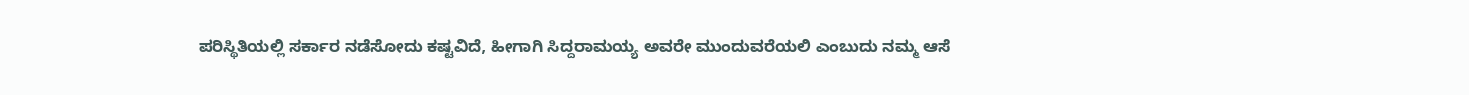ಪರಿಸ್ಥಿತಿಯಲ್ಲಿ ಸರ್ಕಾರ ನಡೆಸೋದು ಕಷ್ಟವಿದೆ, ಹೀಗಾಗಿ ಸಿದ್ದರಾಮಯ್ಯ ಅವರೇ ಮುಂದುವರೆಯಲಿ ಎಂಬುದು ನಮ್ಮ ಆಸೆ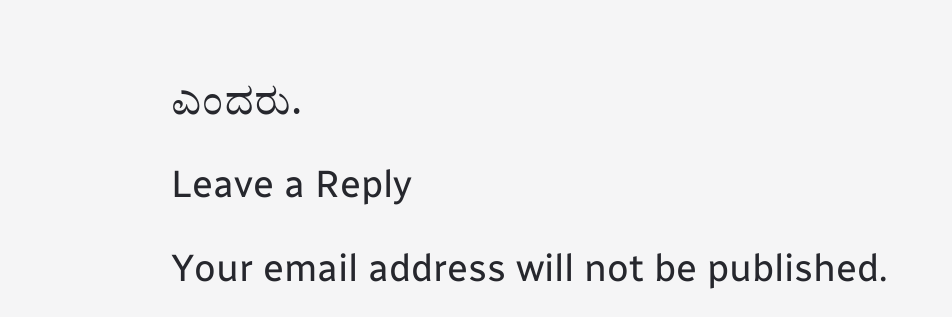ಎಂದರು.

Leave a Reply

Your email address will not be published.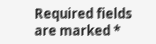Required fields are marked *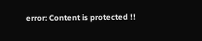error: Content is protected !!